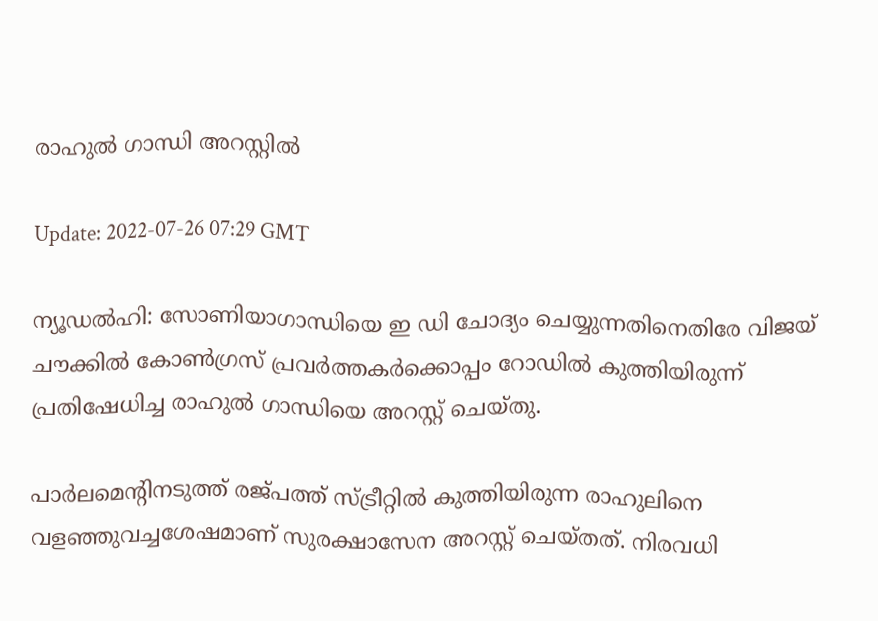രാഹുല്‍ ഗാന്ധി അറസ്റ്റില്‍

Update: 2022-07-26 07:29 GMT

ന്യൂഡല്‍ഹി: സോണിയാഗാന്ധിയെ ഇ ഡി ചോദ്യം ചെയ്യുന്നതിനെതിരേ വിജയ് ചൗക്കില്‍ കോണ്‍ഗ്രസ് പ്രവര്‍ത്തകര്‍ക്കൊപ്പം റോഡില്‍ കുത്തിയിരുന്ന് പ്രതിഷേധിച്ച രാഹുല്‍ ഗാന്ധിയെ അറസ്റ്റ് ചെയ്തു.

പാര്‍ലമെന്റിനടുത്ത് രജ്പത്ത് സ്ട്രീറ്റില്‍ കുത്തിയിരുന്ന രാഹുലിനെ വളഞ്ഞുവച്ചശേഷമാണ് സുരക്ഷാസേന അറസ്റ്റ് ചെയ്തത്. നിരവധി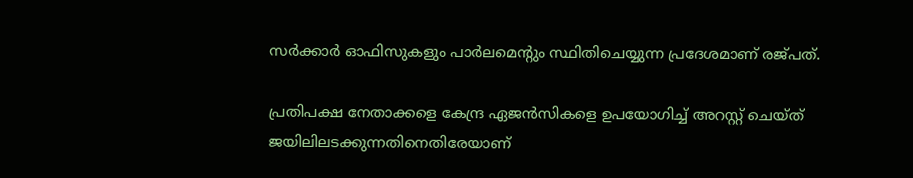സര്‍ക്കാര്‍ ഓഫിസുകളും പാര്‍ലമെന്റും സ്ഥിതിചെയ്യുന്ന പ്രദേശമാണ് രജ്പത്.

പ്രതിപക്ഷ നേതാക്കളെ കേന്ദ്ര ഏജന്‍സികളെ ഉപയോഗിച്ച് അറസ്റ്റ് ചെയ്ത് ജയിലിലടക്കുന്നതിനെതിരേയാണ്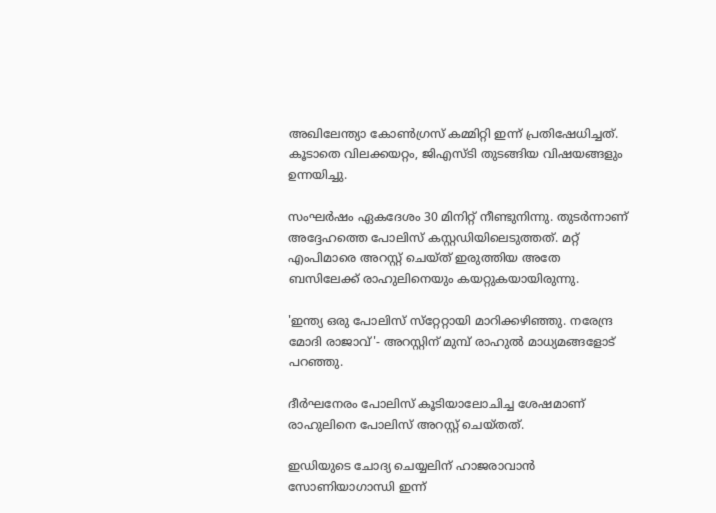അഖിലേന്ത്യാ കോണ്‍ഗ്രസ് കമ്മിറ്റി ഇന്ന് പ്രതിഷേധിച്ചത്. കൂടാതെ വിലക്കയറ്റം, ജിഎസ്ടി തുടങ്ങിയ വിഷയങ്ങളും ഉന്നയിച്ചു.

സംഘര്‍ഷം ഏകദേശം 30 മിനിറ്റ് നീണ്ടുനിന്നു. തുടര്‍ന്നാണ് അദ്ദേഹത്തെ പോലിസ് കസ്റ്റഡിയിലെടുത്തത്. മറ്റ് എംപിമാരെ അറസ്റ്റ് ചെയ്ത് ഇരുത്തിയ അതേ ബസിലേക്ക് രാഹുലിനെയും കയറ്റുകയായിരുന്നു.

'ഇന്ത്യ ഒരു പോലിസ് സ്‌റ്റേറ്റായി മാറിക്കഴിഞ്ഞു. നരേന്ദ്ര മോദി രാജാവ്'- അറസ്റ്റിന് മുമ്പ് രാഹുല്‍ മാധ്യമങ്ങളോട് പറഞ്ഞു.

ദീര്‍ഘനേരം പോലിസ് കൂടിയാലോചിച്ച ശേഷമാണ് രാഹുലിനെ പോലിസ് അറസ്റ്റ് ചെയ്തത്.

ഇഡിയുടെ ചോദ്യ ചെയ്യലിന് ഹാജരാവാന്‍ സോണിയാഗാന്ധി ഇന്ന്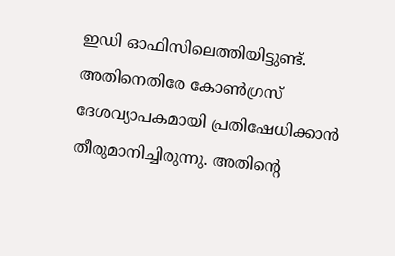ഇഡി ഓഫിസിലെത്തിയിട്ടുണ്ട്. അതിനെതിരേ കോണ്‍ഗ്രസ് ദേശവ്യാപകമായി പ്രതിഷേധിക്കാന്‍ തീരുമാനിച്ചിരുന്നു. അതിന്റെ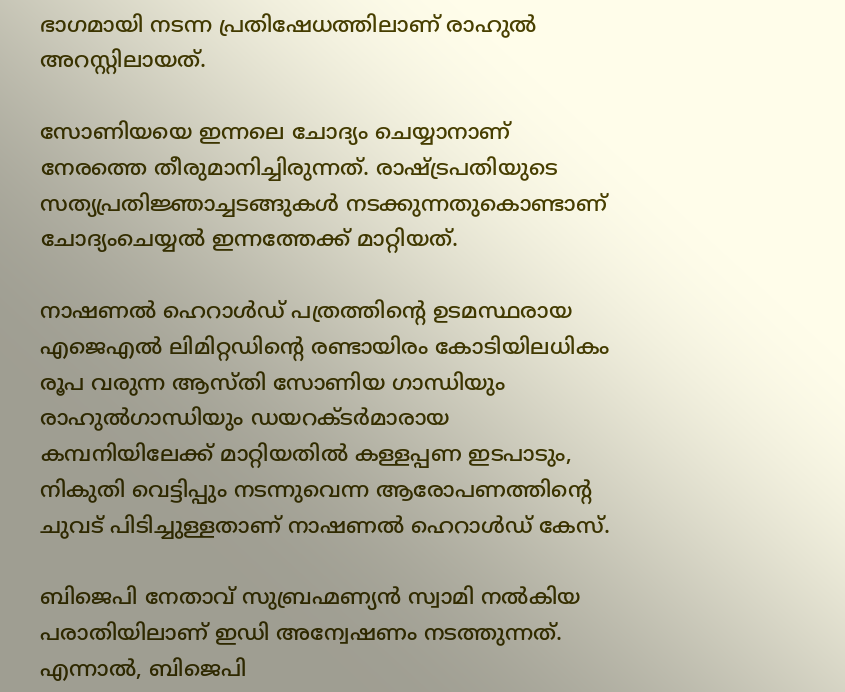ഭാഗമായി നടന്ന പ്രതിഷേധത്തിലാണ് രാഹുല്‍ അറസ്റ്റിലായത്.

സോണിയയെ ഇന്നലെ ചോദ്യം ചെയ്യാനാണ് നേരത്തെ തീരുമാനിച്ചിരുന്നത്. രാഷ്ട്രപതിയുടെ സത്യപ്രതിജ്ഞാച്ചടങ്ങുകള്‍ നടക്കുന്നതുകൊണ്ടാണ് ചോദ്യംചെയ്യല്‍ ഇന്നത്തേക്ക് മാറ്റിയത്.

നാഷണല്‍ ഹെറാള്‍ഡ് പത്രത്തിന്റെ ഉടമസ്ഥരായ എജെഎല്‍ ലിമിറ്റഡിന്റെ രണ്ടായിരം കോടിയിലധികം രൂപ വരുന്ന ആസ്തി സോണിയ ഗാന്ധിയും രാഹുല്‍ഗാന്ധിയും ഡയറക്ടര്‍മാരായ കമ്പനിയിലേക്ക് മാറ്റിയതില്‍ കള്ളപ്പണ ഇടപാടും, നികുതി വെട്ടിപ്പും നടന്നുവെന്ന ആരോപണത്തിന്റെ ചുവട് പിടിച്ചുള്ളതാണ് നാഷണല്‍ ഹെറാള്‍ഡ് കേസ്.

ബിജെപി നേതാവ് സുബ്രഹ്മണ്യന്‍ സ്വാമി നല്‍കിയ പരാതിയിലാണ് ഇഡി അന്വേഷണം നടത്തുന്നത്. എന്നാല്‍, ബിജെപി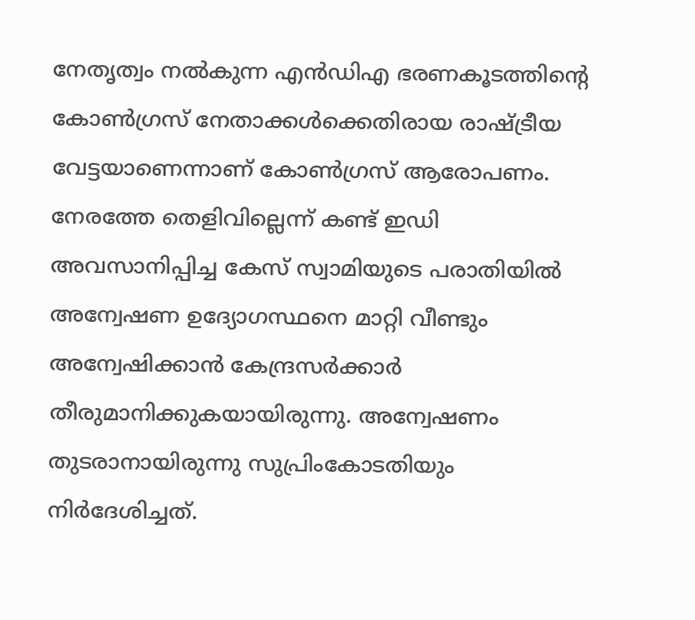നേതൃത്വം നല്‍കുന്ന എന്‍ഡിഎ ഭരണകൂടത്തിന്റെ കോണ്‍ഗ്രസ് നേതാക്കള്‍ക്കെതിരായ രാഷ്ട്രീയ വേട്ടയാണെന്നാണ് കോണ്‍ഗ്രസ് ആരോപണം. നേരത്തേ തെളിവില്ലെന്ന് കണ്ട് ഇഡി അവസാനിപ്പിച്ച കേസ് സ്വാമിയുടെ പരാതിയില്‍ അന്വേഷണ ഉദ്യോഗസ്ഥനെ മാറ്റി വീണ്ടും അന്വേഷിക്കാന്‍ കേന്ദ്രസര്‍ക്കാര്‍ തീരുമാനിക്കുകയായിരുന്നു. അന്വേഷണം തുടരാനായിരുന്നു സുപ്രിംകോടതിയും നിര്‍ദേശിച്ചത്.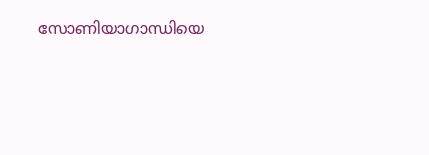സോണിയാഗാന്ധിയെ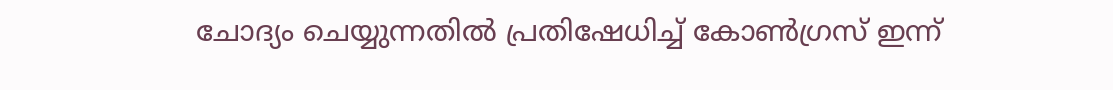ചോദ്യം ചെയ്യുന്നതില്‍ പ്രതിഷേധിച്ച് കോണ്‍ഗ്രസ് ഇന്ന്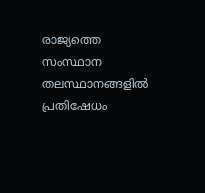രാജ്യത്തെ സംസ്ഥാന തലസ്ഥാനങ്ങളില്‍ പ്രതിഷേധം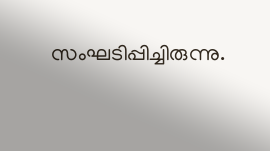സംഘടിപ്പിച്ചിരുന്നു.